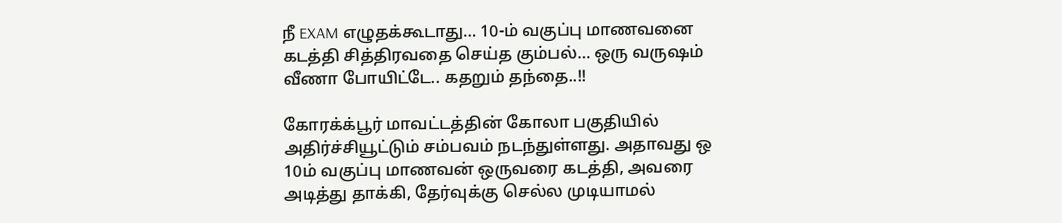நீ EXAM எழுதக்கூடாது… 10-ம் வகுப்பு மாணவனை கடத்தி சித்திரவதை செய்த கும்பல்… ஒரு வருஷம் வீணா போயிட்டே.. கதறும் தந்தை..!!

கோரக்க்பூர் மாவட்டத்தின் கோலா பகுதியில் அதிர்ச்சியூட்டும் சம்பவம் நடந்துள்ளது. அதாவது ஒ 10ம் வகுப்பு மாணவன் ஒருவரை கடத்தி, அவரை அடித்து தாக்கி, தேர்வுக்கு செல்ல முடியாமல்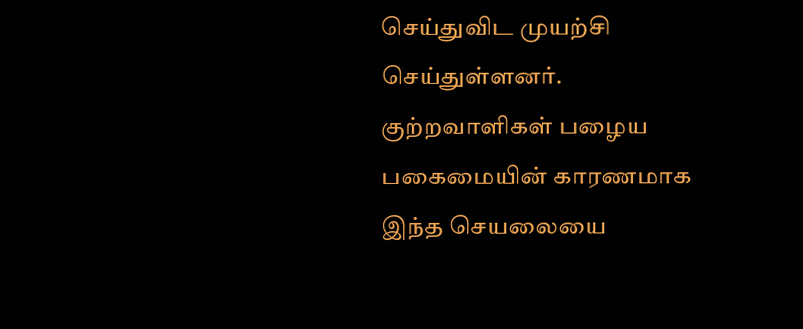செய்துவிட முயற்சி செய்துள்ளனர். குற்றவாளிகள் பழைய  பகைமையின் காரணமாக இந்த செயலையை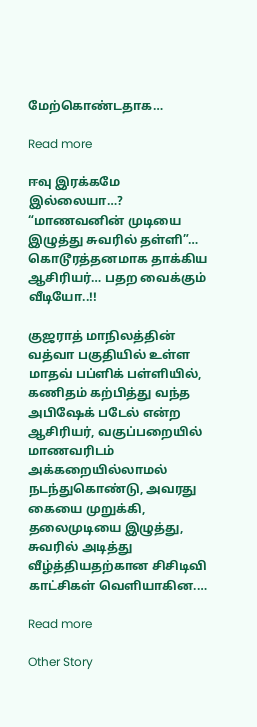மேற்கொண்டதாக…

Read more

ஈவு இரக்கமே இல்லையா…? “மாணவனின் முடியை இழுத்து சுவரில் தள்ளி”… கொடூரத்தனமாக தாக்கிய ஆசிரியர்… பதற வைக்கும் வீடியோ..!!

குஜராத் மாநிலத்தின் வத்வா பகுதியில் உள்ள மாதவ் பப்ளிக் பள்ளியில், கணிதம் கற்பித்து வந்த அபிஷேக் படேல் என்ற ஆசிரியர், வகுப்பறையில் மாணவரிடம் அக்கறையில்லாமல் நடந்துகொண்டு, அவரது கையை முறுக்கி, தலைமுடியை இழுத்து, சுவரில் அடித்து வீழ்த்தியதற்கான சிசிடிவி காட்சிகள் வெளியாகின.…

Read more

Other Story